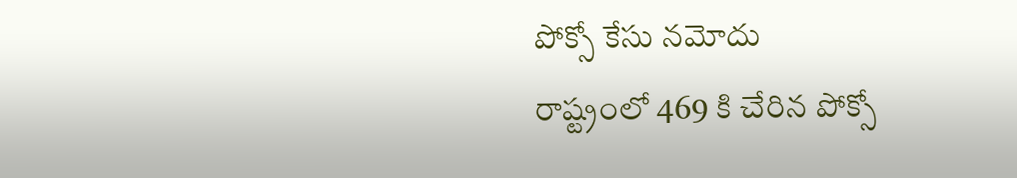పోక్సో కేసు నమోదు
రాష్ట్రంలో 469 కి చేరిన పోక్సో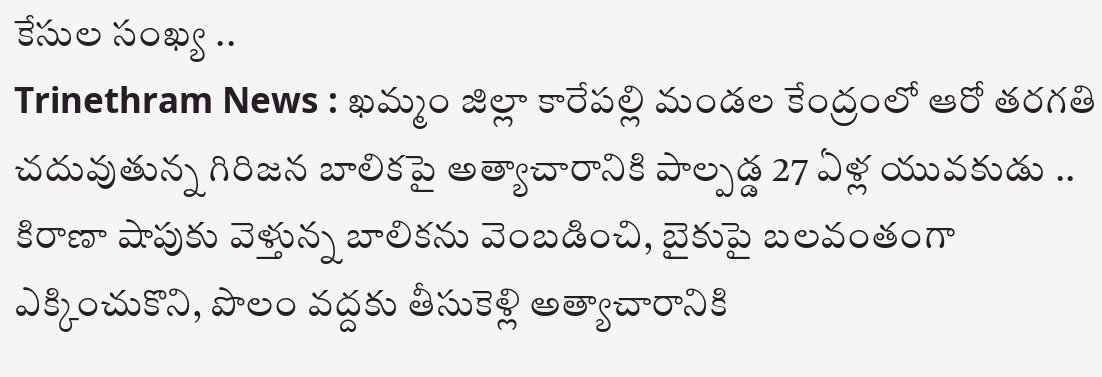కేసుల సంఖ్య ..
Trinethram News : ఖమ్మం జిల్లా కారేపల్లి మండల కేంద్రంలో ఆరో తరగతి చదువుతున్న గిరిజన బాలికపై అత్యాచారానికి పాల్పడ్డ 27 ఏళ్ల యువకుడు .. కిరాణా షాపుకు వెళ్తున్న బాలికను వెంబడించి, బైకుపై బలవంతంగా ఎక్కించుకొని, పొలం వద్దకు తీసుకెళ్లి అత్యాచారానికి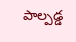పాల్పడ్డ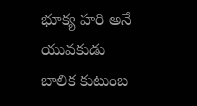భూక్య హరి అనే యువకుడు
బాలిక కుటుంబ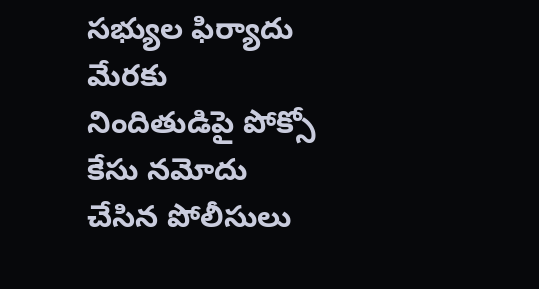సభ్యుల ఫిర్యాదు మేరకు నిందితుడిపై పోక్సో కేసు నమోదు చేసిన పోలీసులు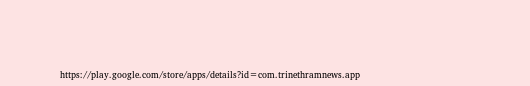https://play.google.com/store/apps/details?id=com.trinethramnews.app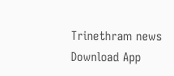Trinethram news
Download App